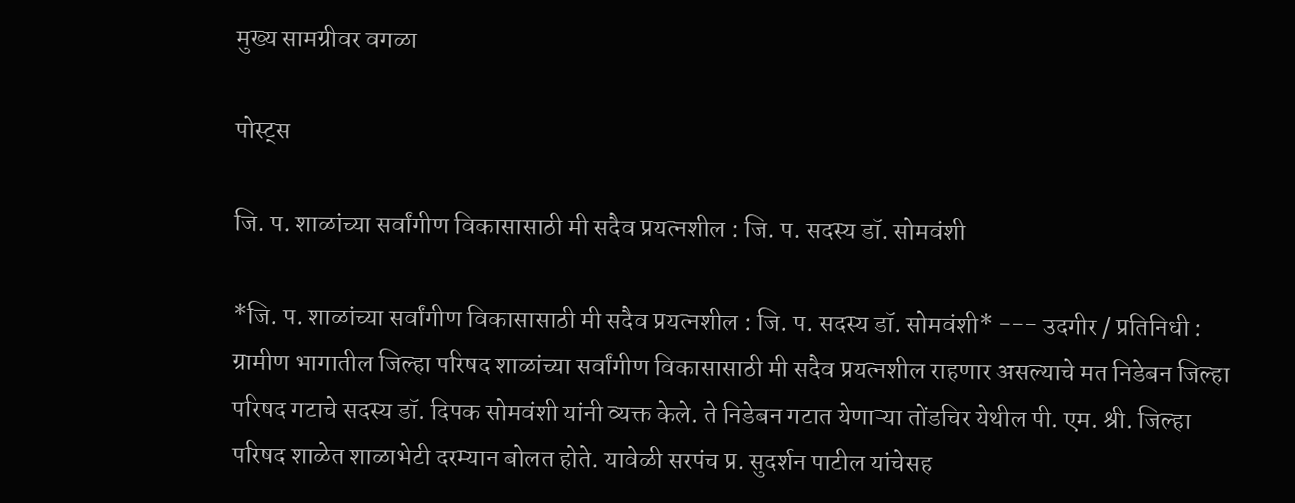मुख्य सामग्रीवर वगळा

पोस्ट्स

जि. प. शाळांच्या सर्वांगीण विकासासाठी मी सदैव प्रयत्नशील : जि. प. सदस्य डॉ. सोमवंशी

*जि. प. शाळांच्या सर्वांगीण विकासासाठी मी सदैव प्रयत्नशील : जि. प. सदस्य डॉ. सोमवंशी* --- उदगीर / प्रतिनिधी : ग्रामीण भागातील जिल्हा परिषद शाळांच्या सर्वांगीण विकासासाठी मी सदैव प्रयत्नशील राहणार असल्याचे मत निडेबन जिल्हा परिषद गटाचे सदस्य डॉ. दिपक सोमवंशी यांनी व्यक्त केले. ते निडेबन गटात येणाऱ्या तोंडचिर येथील पी. एम. श्री. जिल्हा परिषद शाळेत शाळाभेटी दरम्यान बोलत होते. यावेळी सरपंच प्र. सुदर्शन पाटील यांचेसह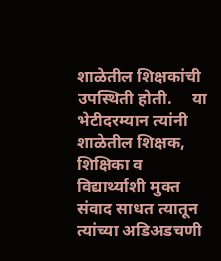शाळेतील शिक्षकांची उपस्थिती होती.     या भेटीदरम्यान त्यांनी शाळेतील शिक्षक, शिक्षिका व विद्यार्थ्याशी मुक्त संवाद साधत त्यातून त्यांच्या अडिअडचणी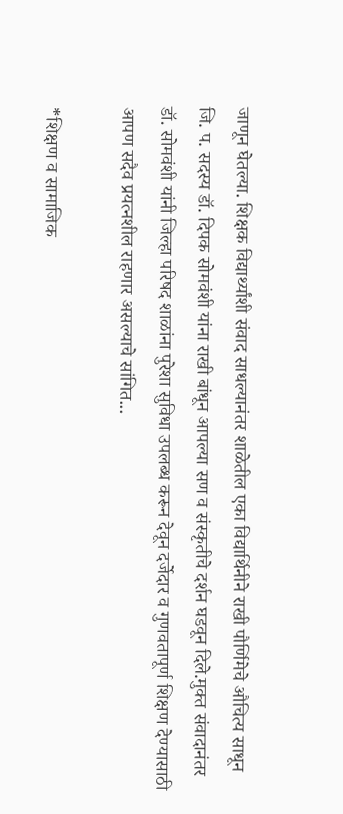जाणून घेतल्या. शिक्षक विद्यार्थ्यांशी संवाद साधल्यानंतर शाळेतील एका विद्यार्थिनीने राखी पौर्णिमेचे औचित्य साधून जि. प. सदस्य डॉ. दिपक सोमवंशी यांना राखी बांधून आपल्या सण व संस्कृतीचे दर्शन घडवून दिले.मुक्त संवादानंतर डॉ. सोमवंशी यांनी जिल्हा परिषद शाळांना पुरेशा सुविधा उपलब्ध करून देवून दर्जेदार व गुणवतापूर्ण शिक्षण देण्यासाठी आपण सदैव प्रयत्नशील राहणार असल्याचे सांगित...

*शिक्षण व सामाजिक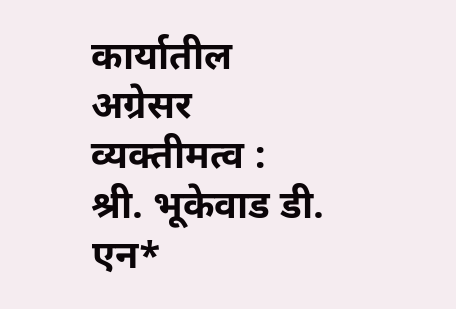कार्यातील अग्रेसर व्यक्तीमत्व : श्री. भूकेवाड डी. एन*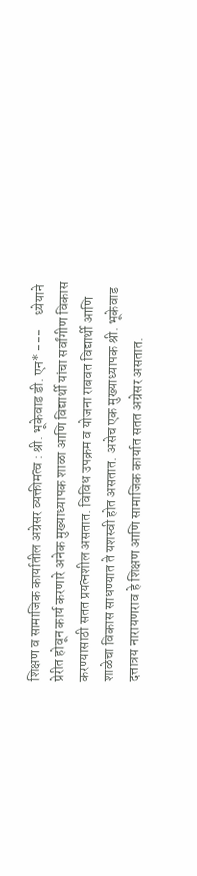शिक्षण व सामाजिक कार्यातील अग्रेसर व्यक्तीमत्व : श्री. भूकेवाड डी. एन* ---     ध्येयाने प्रेरीत होवून कार्य करणारे अनेक मुख्याध्यापक शाळा आणि विद्यार्थी यांचा सर्वांगीण विकास करण्यासाठी सतत प्रयत्नशील असतात. विविध उपक्रम व योजना राबवत विद्यार्थी आणि शाळेचा विकास साधण्यात ते यशस्वी होत असतात. असेच एक मुख्याध्यापक श्री. भूकेवाड दत्तात्रय नारायणराव हे शिक्षण आणि सामाजिक कार्यात सतत अग्रेसर असतात.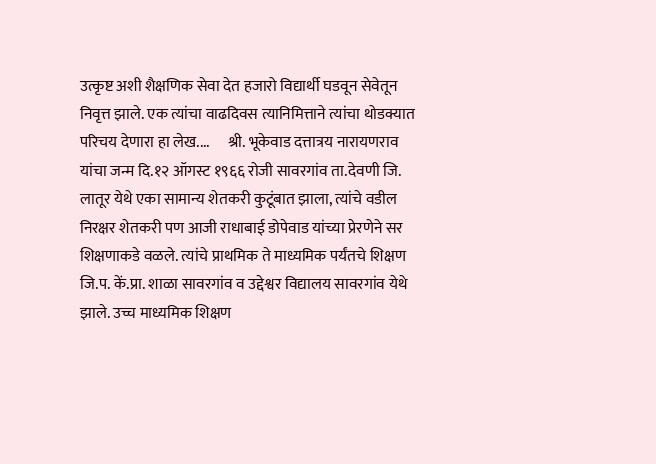उत्कृष्ट अशी शैक्षणिक सेवा देत हजारो विद्यार्थी घडवून सेवेतून निवृत्त झाले. एक त्यांचा वाढदिवस त्यानिमित्ताने त्यांचा थोडक्यात परिचय देणारा हा लेख....      श्री. भूकेवाड दत्तात्रय नारायणराव यांचा जन्म दि.१२ ऑगस्ट १९६६ रोजी सावरगांव ता.देवणी जि. लातूर येथे एका सामान्य शेतकरी कुटूंबात झाला, त्यांचे वडील निरक्षर शेतकरी पण आजी राधाबाई डोपेवाड यांच्या प्रेरणेने सर शिक्षणाकडे वळले. त्यांचे प्राथमिक ते माध्यमिक पर्यंतचे शिक्षण जि.प. कें.प्रा. शाळा सावरगांव व उद्देश्वर विद्यालय सावरगांव येथे झाले. उच्च माध्यमिक शिक्षण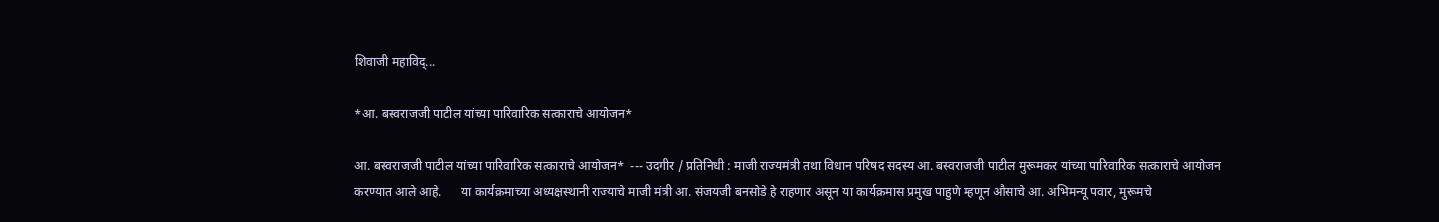शिवाजी महाविद्...

*आ. बस्वराजजी पाटील यांच्या पारिवारिक सत्काराचे आयोजन*

आ. बस्वराजजी पाटील यांच्या पारिवारिक सत्काराचे आयोजन*  --- उदगीर / प्रतिनिधी : माजी राज्यमंत्री तथा विधान परिषद सदस्य आ. बस्वराजजी पाटील मुरूमकर यांच्या पारिवारिक सत्काराचे आयोजन करण्यात आले आहे.      या कार्यक्रमाच्या अध्यक्षस्थानी राज्याचे माजी मंत्री आ. संजयजी बनसोडे हे राहणार असून या कार्यक्रमास प्रमुख पाहुणे म्हणून औसाचे आ. अभिमन्यू पवार, मुरूमचे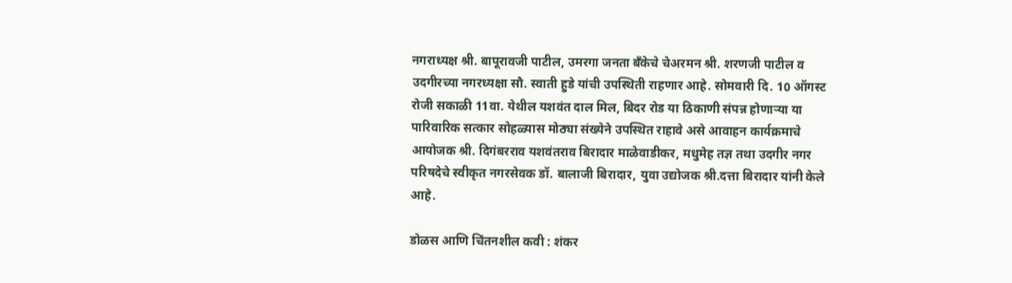नगराध्यक्ष श्री. बापूरावजी पाटील, उमरगा जनता बँकेचे चेअरमन श्री. शरणजी पाटील व उदगीरच्या नगरध्यक्षा सौ. स्वाती हुडे यांची उपस्थिती राहणार आहे. सोमवारी दि. 10 ऑगस्ट रोजी सकाळी 11वा. येथील यशवंत दाल मिल, बिदर रोड या ठिकाणी संपन्न होणाऱ्या या पारिवारिक सत्कार सोहळ्यास मोठ्या संख्येने उपस्थित राहावे असे आवाहन कार्यक्रमाचे आयोजक श्री. दिगंबरराव यशवंतराव बिरादार माळेवाडीकर, मधुमेह तज्ञ तथा उदगीर नगर परिषदेचे स्वीकृत नगरसेवक डॉ. बालाजी बिरादार, युवा उद्योजक श्री.दत्ता बिरादार यांनी केले आहे.

डोळस आणि चिंतनशील कवी : शंकर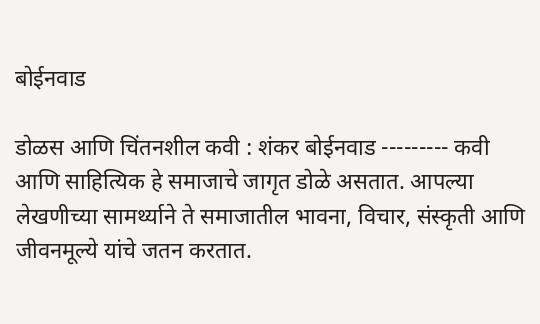बोईनवाड

डोळस आणि चिंतनशील कवी : शंकर बोईनवाड ---‐-‐--- कवी आणि साहित्यिक हे समाजाचे जागृत डोळे असतात. आपल्या लेखणीच्या सामर्थ्याने ते समाजातील भावना, विचार, संस्कृती आणि जीवनमूल्ये यांचे जतन करतात.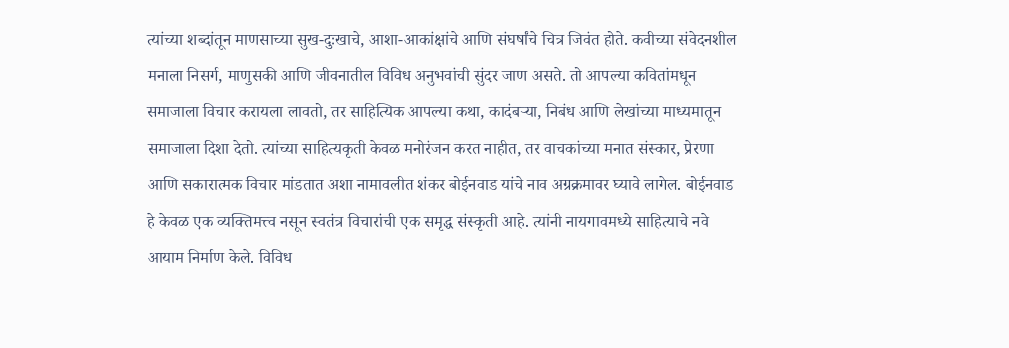त्यांच्या शब्दांतून माणसाच्या सुख-दुःखाचे, आशा-आकांक्षांचे आणि संघर्षांचे चित्र जिवंत होते. कवीच्या संवेदनशील मनाला निसर्ग, माणुसकी आणि जीवनातील विविध अनुभवांची सुंदर जाण असते. तो आपल्या कवितांमधून समाजाला विचार करायला लावतो, तर साहित्यिक आपल्या कथा, कादंबऱ्या, निबंध आणि लेखांच्या माध्यमातून समाजाला दिशा देतो. त्यांच्या साहित्यकृती केवळ मनोरंजन करत नाहीत, तर वाचकांच्या मनात संस्कार, प्रेरणा आणि सकारात्मक विचार मांडतात अशा नामावलीत शंकर बोईनवाड यांचे नाव अग्रक्रमावर घ्यावे लागेल. बोईनवाड हे केवळ एक व्यक्तिमत्त्व नसून स्वतंत्र विचारांची एक समृद्ध संस्कृती आहे. त्यांनी नायगावमध्ये साहित्याचे नवे आयाम निर्माण केले. विविध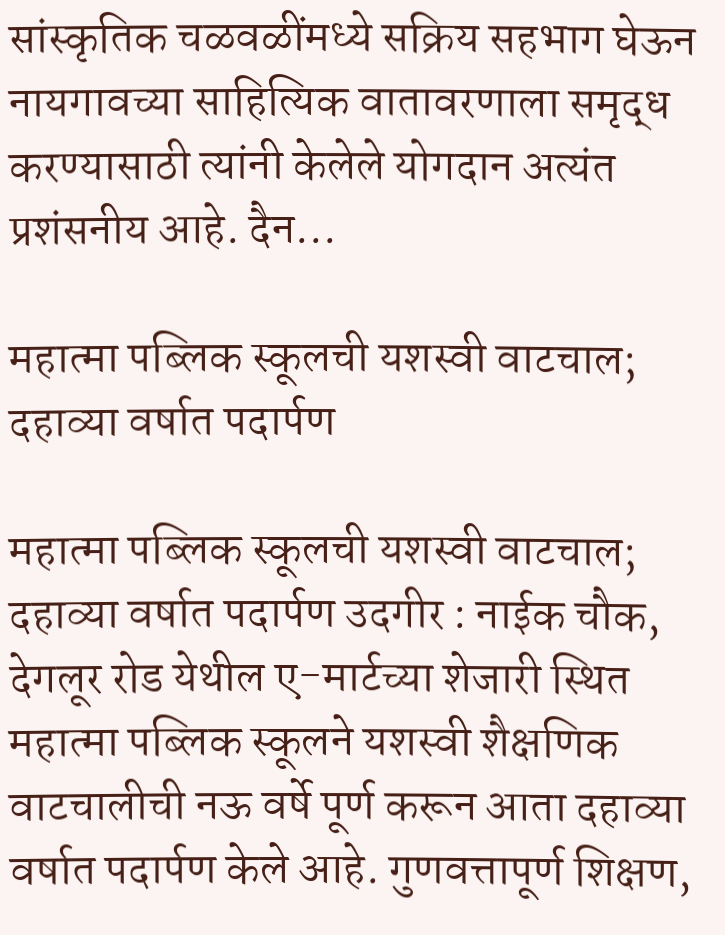सांस्कृतिक चळवळींमध्ये सक्रिय सहभाग घेऊन नायगावच्या साहित्यिक वातावरणाला समृद्ध करण्यासाठी त्यांनी केलेले योगदान अत्यंत प्रशंसनीय आहे. दैन...

महात्मा पब्लिक स्कूलची यशस्वी वाटचाल; दहाव्या वर्षात पदार्पण

महात्मा पब्लिक स्कूलची यशस्वी वाटचाल; दहाव्या वर्षात पदार्पण उदगीर : नाईक चौक, देगलूर रोड येथील ए-मार्टच्या शेजारी स्थित महात्मा पब्लिक स्कूलने यशस्वी शैक्षणिक वाटचालीची नऊ वर्षे पूर्ण करून आता दहाव्या वर्षात पदार्पण केले आहे. गुणवत्तापूर्ण शिक्षण,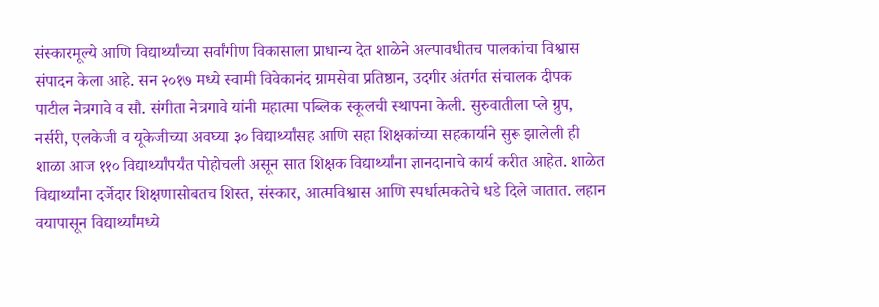संस्कारमूल्ये आणि विद्यार्थ्यांच्या सर्वांगीण विकासाला प्राधान्य देत शाळेने अल्पावधीतच पालकांचा विश्वास संपादन केला आहे. सन २०१७ मध्ये स्वामी विवेकानंद ग्रामसेवा प्रतिष्ठान, उदगीर अंतर्गत संचालक दीपक पाटील नेत्रगावे व सौ. संगीता नेत्रगावे यांनी महात्मा पब्लिक स्कूलची स्थापना केली. सुरुवातीला प्ले ग्रुप, नर्सरी, एलकेजी व यूकेजीच्या अवघ्या ३० विद्यार्थ्यांसह आणि सहा शिक्षकांच्या सहकार्याने सुरू झालेली ही शाळा आज ११० विद्यार्थ्यांपर्यंत पोहोचली असून सात शिक्षक विद्यार्थ्यांना ज्ञानदानाचे कार्य करीत आहेत. शाळेत विद्यार्थ्यांना दर्जेदार शिक्षणासोबतच शिस्त, संस्कार, आत्मविश्वास आणि स्पर्धात्मकतेचे धडे दिले जातात. लहान वयापासून विद्यार्थ्यांमध्ये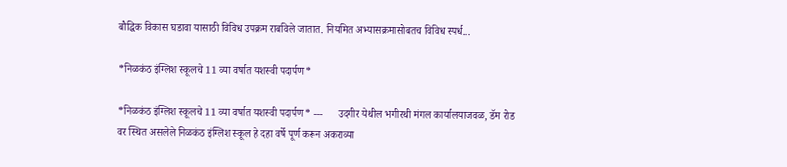बौद्धिक विकास घडावा यासाठी विविध उपक्रम राबविले जातात. नियमित अभ्यासक्रमासोबतच विविध स्पर्ध...

*निळकंठ इंग्लिश स्कूलचे 11 व्या वर्षात यशस्वी पदार्पण*

*निळकंठ इंग्लिश स्कूलचे 11 व्या वर्षात यशस्वी पदार्पण* ---      उदगीर येथील भगीरथी मंगल कार्यालयाजवळ, डॅम रोड वर स्थित असलेले निळकंठ इंग्लिश स्कूल हे दहा वर्षे पूर्ण करून अकराव्या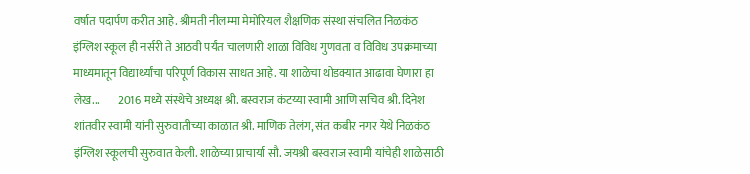वर्षात पदार्पण करीत आहे. श्रीमती नीलम्मा मेमोरियल शैक्षणिक संस्था संचलित निळकंठ इंग्लिश स्कूल ही नर्सरी ते आठवी पर्यंत चालणारी शाळा विविध गुणवता व विविध उपक्रमाच्या माध्यमातून विद्यार्थ्यांचा परिपूर्ण विकास साधत आहे. या शाळेचा थोडक्यात आढावा घेणारा हा लेख...        2016 मध्ये संस्थेचे अध्यक्ष श्री. बस्वराज कंटय्या स्वामी आणि सचिव श्री. दिनेश शांतवीर स्वामी यांनी सुरुवातीच्या काळात श्री. माणिक तेलंग, संत कबीर नगर येथे निळकंठ इंग्लिश स्कूलची सुरुवात केली. शाळेच्या प्राचार्या सौ. जयश्री बस्वराज स्वामी यांचेही शाळेसाठी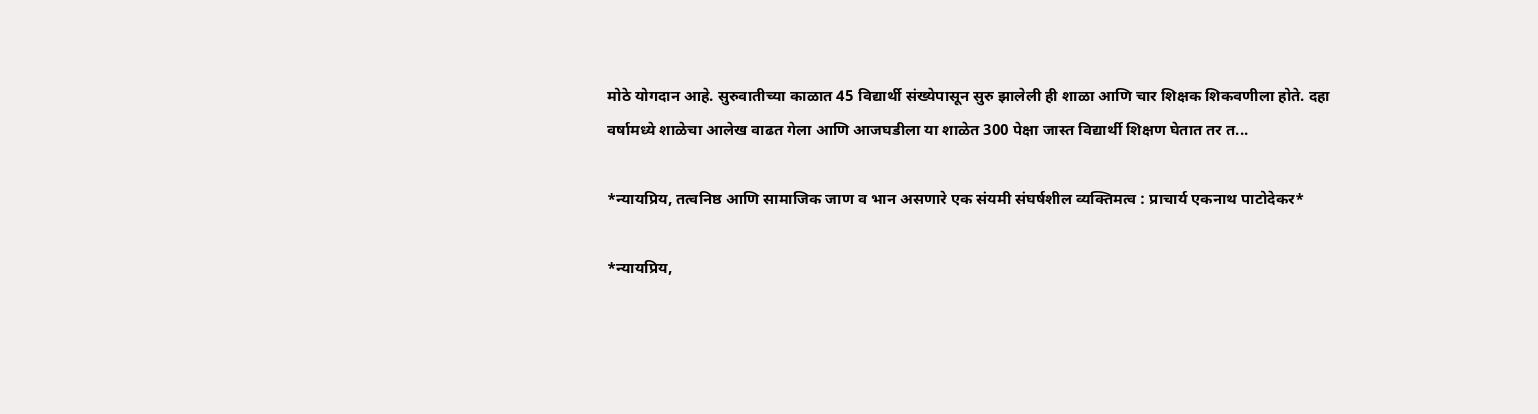मोठे योगदान आहे. सुरुवातीच्या काळात 45 विद्यार्थी संख्येपासून सुरु झालेली ही शाळा आणि चार शिक्षक शिकवणीला होते. दहा वर्षामध्ये शाळेचा आलेख वाढत गेला आणि आजघडीला या शाळेत 300 पेक्षा जास्त विद्यार्थी शिक्षण घेतात तर त...

*न्यायप्रिय, तत्वनिष्ठ आणि सामाजिक जाण व भान असणारे एक संयमी संघर्षशील व्यक्तिमत्व : प्राचार्य एकनाथ पाटोदेकर*

*न्यायप्रिय,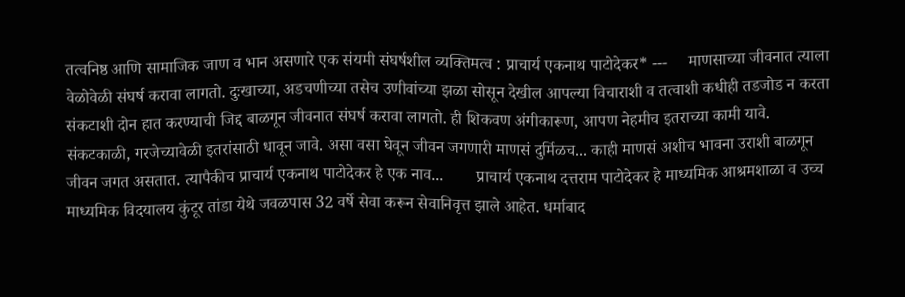तत्वनिष्ठ आणि सामाजिक जाण व भान असणारे एक संयमी संघर्षशील व्यक्तिमत्व : प्राचार्य एकनाथ पाटोदेकर* ---     माणसाच्या जीवनात त्याला वेळोवेळी संघर्ष करावा लागतो. दुःखाच्या, अडचणीच्या तसेच उणीवांच्या झळा सोसून देखील आपल्या विचाराशी व तत्वाशी कधीही तडजोड न करता संकटाशी दोन हात करण्याची जिद्द बाळगून जीवनात संघर्ष करावा लागतो. ही शिकवण अंगीकारूण, आपण नेहमीच इतराच्या कामी यावे. संकटकाळी, गरजेच्यावेळी इतरांसाठी धावून जावे. असा वसा घेवून जीवन जगणारी माणसं दुर्मिळच... काही माणसं अशीच भावना उराशी बाळगून जीवन जगत असतात. त्यापैकीच प्राचार्य एकनाथ पाटोदेकर हे एक नाव...        प्राचार्य एकनाथ दत्तराम पाटोदेकर हे माध्यमिक आश्रमशाळा व उच्च माध्यमिक विदयालय कुंटूर तांडा येथे जवळपास 32 वर्षे सेवा करून सेवानिवृत्त झाले आहेत. धर्माबाद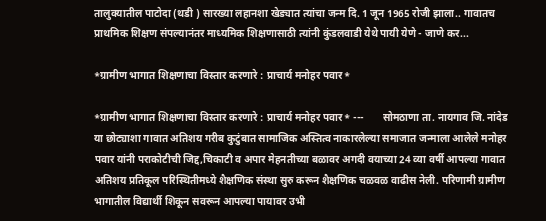तालुक्यातील पाटोदा (थडी ) सारख्या लहानशा खेड्यात त्यांचा जन्म दि. 1 जून 1965 रोजी झाला.. गावातच प्राथमिक शिक्षण संपल्यानंतर माध्यमिक शिक्षणासाठी त्यांनी कुंडलवाडी येथे पायी येणे - जाणे कर...

*ग्रामीण भागात शिक्षणाचा विस्तार करणारे : प्राचार्य मनोहर पवार*

*ग्रामीण भागात शिक्षणाचा विस्तार करणारे : प्राचार्य मनोहर पवार* ---       सोमठाणा ता. नायगाव जि. नांदेड या छोट्याशा गावात अतिशय गरीब कुटुंबात सामाजिक अस्तित्व नाकारलेल्या समाजात जन्माला आलेले मनोहर पवार यांनी पराकोटीची जिद्द,चिकाटी व अपार मेहनतीच्या बळावर अगदी वयाच्या 24 व्या वर्षी आपल्या गावात अतिशय प्रतिकूल परिस्थितीमध्ये शैक्षणिक संस्था सुरु करून शैक्षणिक चळवळ वाढीस नेली. परिणामी ग्रामीण भागातील विद्यार्थी शिकून सवरून आपल्या पायावर उभी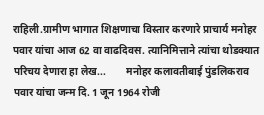राहिली.ग्रामीण भागात शिक्षणाचा विस्तार करणारे प्राचार्य मनोहर पवार यांचा आज 62 वा वाढदिवस. त्यानिमित्ताने त्यांचा थोडक्यात परिचय देणारा हा लेख...        मनोहर कलावतीबाई पुंडलिकराव पवार यांचा जन्म दि. 1 जून 1964 रोजी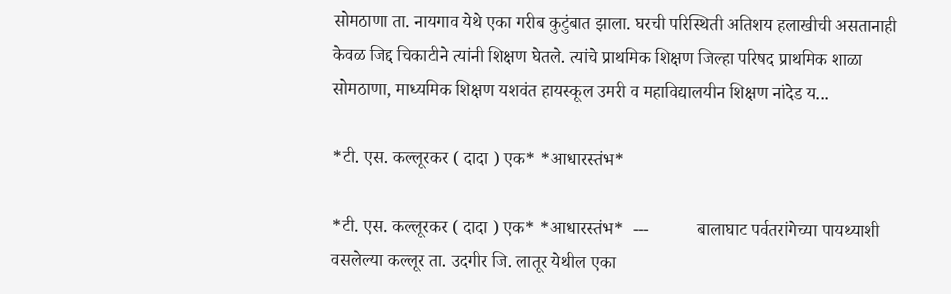सोमठाणा ता. नायगाव येथे एका गरीब कुटुंबात झाला. घरची परिस्थिती अतिशय हलाखीची असतानाही केवळ जिद्द चिकाटीने त्यांनी शिक्षण घेतले. त्यांचे प्राथमिक शिक्षण जिल्हा परिषद प्राथमिक शाळा सोमठाणा, माध्यमिक शिक्षण यशवंत हायस्कूल उमरी व महाविद्यालयीन शिक्षण नांदेड य...

*टी. एस. कल्लूरकर ( दादा ) एक* *आधारस्तंभ*

*टी. एस. कल्लूरकर ( दादा ) एक* *आधारस्तंभ*  ---           बालाघाट पर्वतरांगेच्या पायथ्याशी वसलेल्या कल्लूर ता. उदगीर जि. लातूर येथील एका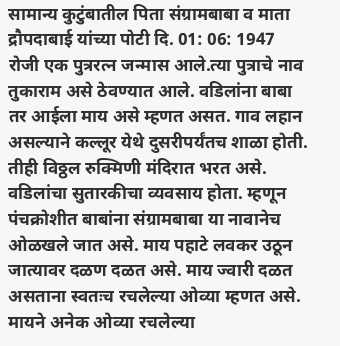सामान्य कुटुंबातील पिता संग्रामबाबा व माता द्रौपदाबाई यांच्या पोटी दि. 01: 06: 1947 रोजी एक पुत्ररत्न जन्मास आले.त्या पुत्राचे नाव तुकाराम असे ठेवण्यात आले. वडिलांना बाबा तर आईला माय असे म्हणत असत. गाव लहान असल्याने कल्लूर येथे दुसरीपर्यंतच शाळा होती. तीही विठ्ठल रुक्मिणी मंदिरात भरत असे. वडिलांचा सुतारकीचा व्यवसाय होता. म्हणून पंचक्रोशीत बाबांना संग्रामबाबा या नावानेच ओळखले जात असे. माय पहाटे लवकर उठून जात्यावर दळण दळत असे. माय ज्वारी दळत असताना स्वतःच रचलेल्या ओव्या म्हणत असे. मायने अनेक ओव्या रचलेल्या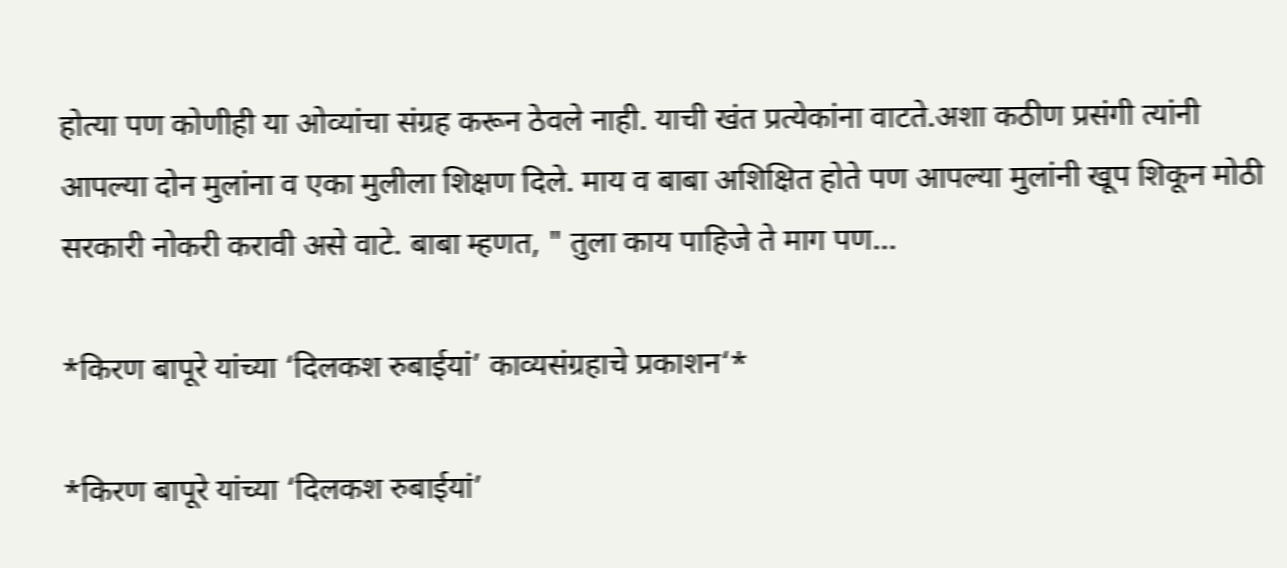होत्या पण कोणीही या ओव्यांचा संग्रह करून ठेवले नाही. याची खंत प्रत्येकांना वाटते.अशा कठीण प्रसंगी त्यांनी आपल्या दोन मुलांना व एका मुलीला शिक्षण दिले. माय व बाबा अशिक्षित होते पण आपल्या मुलांनी खूप शिकून मोठी सरकारी नोकरी करावी असे वाटे. बाबा म्हणत, " तुला काय पाहिजे ते माग पण...

*किरण बापूरे यांच्या ‘दिलकश रुबाईयां’ काव्यसंग्रहाचे प्रकाशन‘*

*किरण बापूरे यांच्या ‘दिलकश रुबाईयां’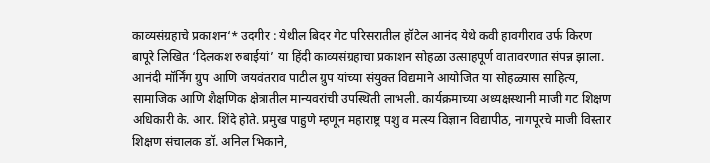काव्यसंग्रहाचे प्रकाशन‘* उदगीर : येथील बिदर गेट परिसरातील हॉटेल आनंद येथे कवी हावगीराव उर्फ किरण बापूरे लिखित ‘दिलकश रुबाईयां’ या हिंदी काव्यसंग्रहाचा प्रकाशन सोहळा उत्साहपूर्ण वातावरणात संपन्न झाला. आनंदी मॉर्निंग ग्रुप आणि जयवंतराव पाटील ग्रुप यांच्या संयुक्त विद्यमाने आयोजित या सोहळ्यास साहित्य, सामाजिक आणि शैक्षणिक क्षेत्रातील मान्यवरांची उपस्थिती लाभली. कार्यक्रमाच्या अध्यक्षस्थानी माजी गट शिक्षण अधिकारी के. आर. शिंदे होते. प्रमुख पाहुणे म्हणून महाराष्ट्र पशु व मत्स्य विज्ञान विद्यापीठ, नागपूरचे माजी विस्तार शिक्षण संचालक डॉ. अनिल भिकाने,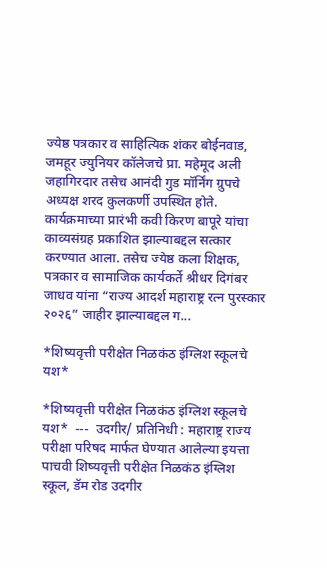ज्येष्ठ पत्रकार व साहित्यिक शंकर बोईनवाड, जमहूर ज्युनियर कॉलेजचे प्रा. महेमूद अली जहागिरदार तसेच आनंदी गुड मॉर्निंग ग्रुपचे अध्यक्ष शरद कुलकर्णी उपस्थित होते. कार्यक्रमाच्या प्रारंभी कवी किरण बापूरे यांचा काव्यसंग्रह प्रकाशित झाल्याबद्दल सत्कार करण्यात आला. तसेच ज्येष्ठ कला शिक्षक, पत्रकार व सामाजिक कार्यकर्ते श्रीधर दिगंबर जाधव यांना “राज्य आदर्श महाराष्ट्र रत्न पुरस्कार २०२६” जाहीर झाल्याबद्दल ग...

*शिष्यवृत्ती परीक्षेत निळकंठ इंग्लिश स्कूलचे यश*

*शिष्यवृत्ती परीक्षेत निळकंठ इंग्लिश स्कूलचे यश*  ---  उदगीर/ प्रतिनिधी : महाराष्ट्र राज्य परीक्षा परिषद मार्फत घेण्यात आलेल्या इयत्ता पाचवी शिष्यवृत्ती परीक्षेत निळकंठ इंग्लिश स्कूल, डॅम रोड उदगीर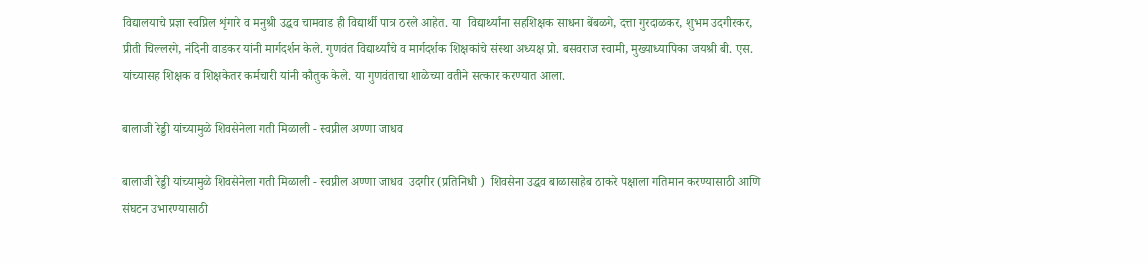विद्यालयाचे प्रज्ञा स्वप्निल शृंगारे व मनुश्री उद्धव चामवाड ही विद्यार्थी पात्र ठरले आहेत. या  विद्यार्थ्यांना सहशिक्षक साधना बेंबळगे, दत्ता गुरदाळकर, शुभम उदगीरकर, प्रीती चिल्लरगे, नंदिनी वाडकर यांनी मार्गदर्शन केले. गुणवंत विद्यार्थ्यांचे व मार्गदर्शक शिक्षकांचे संस्था अध्यक्ष प्रो. बसवराज स्वामी, मुख्याध्यापिका जयश्री बी. एस. यांच्यासह शिक्षक व शिक्षकेतर कर्मचारी यांनी कौतुक केले. या गुणवंताचा शाळेच्या वतीने सत्कार करण्यात आला.

बालाजी रेड्डी यांच्यामुळे शिवसेनेला गती मिळाली - स्वप्नील अण्णा जाधव

बालाजी रेड्डी यांच्यामुळे शिवसेनेला गती मिळाली - स्वप्नील अण्णा जाधव  उदगीर (प्रतिनिधी )  शिवसेना उद्धव बाळासाहेब ठाकरे पक्षाला गतिमान करण्यासाठी आणि संघटन उभारण्यासाठी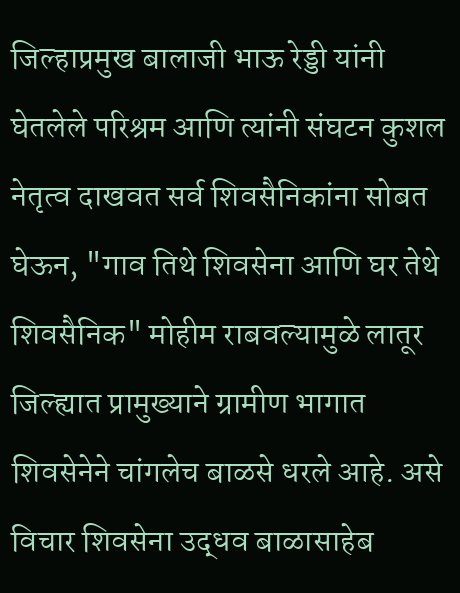जिल्हाप्रमुख बालाजी भाऊ रेड्डी यांनी घेतलेले परिश्रम आणि त्यांनी संघटन कुशल नेतृत्व दाखवत सर्व शिवसैनिकांना सोबत घेऊन, "गाव तिथे शिवसेना आणि घर तेथे शिवसैनिक" मोहीम राबवल्यामुळे लातूर जिल्ह्यात प्रामुख्याने ग्रामीण भागात शिवसेनेने चांगलेच बाळसे धरले आहे. असे विचार शिवसेना उद्धव बाळासाहेब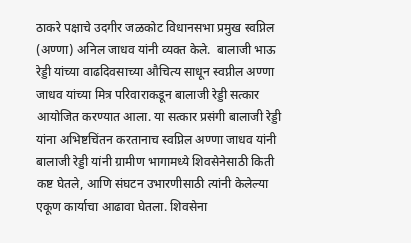ठाकरे पक्षाचे उदगीर जळकोट विधानसभा प्रमुख स्वप्निल (अण्णा) अनिल जाधव यांनी व्यक्त केले.  बालाजी भाऊ रेड्डी यांच्या वाढदिवसाच्या औचित्य साधून स्वप्नील अण्णा जाधव यांच्या मित्र परिवाराकडून बालाजी रेड्डी सत्कार आयोजित करण्यात आला. या सत्कार प्रसंगी बालाजी रेड्डी यांना अभिष्टचिंतन करतानाच स्वप्निल अण्णा जाधव यांनी बालाजी रेड्डी यांनी ग्रामीण भागामध्ये शिवसेनेसाठी किती कष्ट घेतले, आणि संघटन उभारणीसाठी त्यांनी केलेल्या एकूण कार्याचा आढावा घेतला. शिवसेना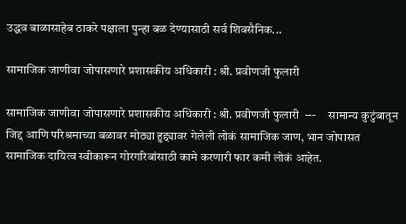उद्धव बाळासाहेब ठाकरे पक्षाला पुन्हा बळ देण्यासाठी सर्व शिवसैनिक...

सामाजिक जाणीवा जोपासणारे प्रशासकीय अधिकारी : श्री. प्रवीणजी फुलारी

सामाजिक जाणीवा जोपासणारे प्रशासकीय अधिकारी : श्री. प्रवीणजी फुलारी  ---     सामान्य कुटुंबातून जिद्द आणि परिश्रमाच्या बळावर मोठ्या हुद्द्यावर गेलेली लोकं सामाजिक जाण, भान जोपासत सामाजिक दायित्व स्वीकारून गोरगरिबांसाठी कामे करणारी फार कमी लोकं आहेत.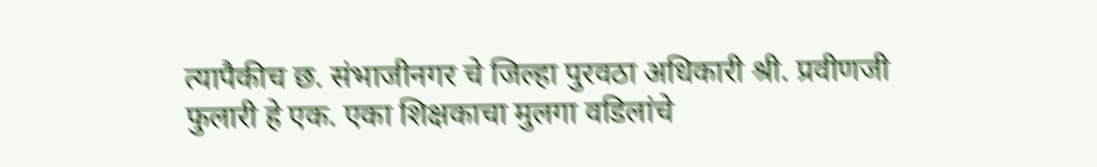त्यापैकीच छ. संभाजीनगर चे जिल्हा पुरवठा अधिकारी श्री. प्रवीणजी फुलारी हे एक. एका शिक्षकाचा मुलगा वडिलांचे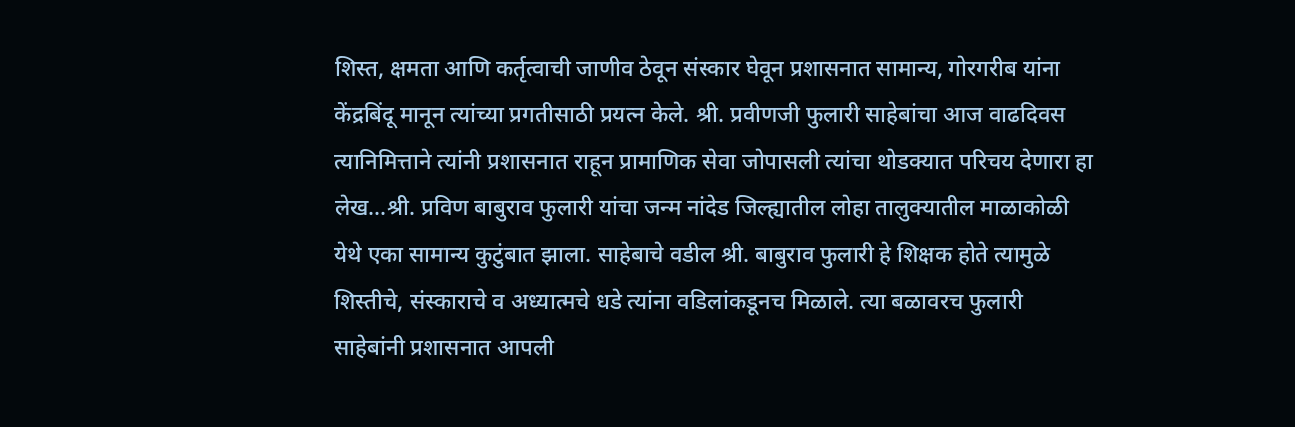शिस्त, क्षमता आणि कर्तृत्वाची जाणीव ठेवून संस्कार घेवून प्रशासनात सामान्य, गोरगरीब यांना केंद्रबिंदू मानून त्यांच्या प्रगतीसाठी प्रयत्न केले. श्री. प्रवीणजी फुलारी साहेबांचा आज वाढदिवस त्यानिमित्ताने त्यांनी प्रशासनात राहून प्रामाणिक सेवा जोपासली त्यांचा थोडक्यात परिचय देणारा हा लेख...श्री. प्रविण बाबुराव फुलारी यांचा जन्म नांदेड जिल्ह्यातील लोहा तालुक्यातील माळाकोळी येथे एका सामान्य कुटुंबात झाला. साहेबाचे वडील श्री. बाबुराव फुलारी हे शिक्षक होते त्यामुळे शिस्तीचे, संस्काराचे व अध्यात्मचे धडे त्यांना वडिलांकडूनच मिळाले. त्या बळावरच फुलारी साहेबांनी प्रशासनात आपली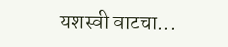यशस्वी वाटचा...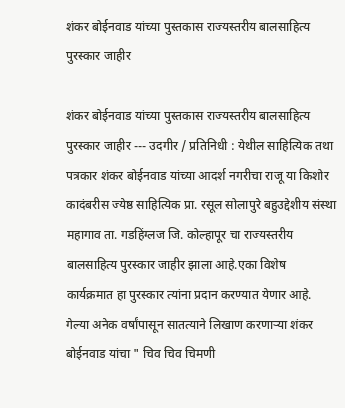शंकर बोईनवाड यांच्या पुस्तकास राज्यस्तरीय बालसाहित्य पुरस्कार जाहीर

शंकर बोईनवाड यांच्या पुस्तकास राज्यस्तरीय बालसाहित्य पुरस्कार जाहीर --- उदगीर / प्रतिनिधी : येथील साहित्यिक तथा पत्रकार शंकर बोईनवाड यांच्या आदर्श नगरीचा राजू या किशोर कादंबरीस ज्येष्ठ साहित्यिक प्रा. रसूल सोलापुरे बहुउद्देशीय संस्था महागाव ता. गडहिंग्लज जि. कोल्हापूर चा राज्यस्तरीय बालसाहित्य पुरस्कार जाहीर झाला आहे.एका विशेष कार्यक्रमात हा पुरस्कार त्यांना प्रदान करण्यात येणार आहे.    गेल्या अनेक वर्षांपासून सातत्याने लिखाण करणाऱ्या शंकर बोईनवाड यांचा " चिव चिव चिमणी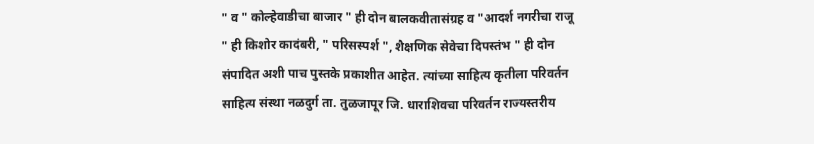" व " कोल्हेवाडीचा बाजार " ही दोन बालकवीतासंग्रह व "आदर्श नगरीचा राजू " ही किशोर कादंबरी, " परिसस्पर्श ", शैक्षणिक सेवेचा दिपस्तंभ " ही दोन संपादित अशी पाच पुस्तके प्रकाशीत आहेत. त्यांच्या साहित्य कृतीला परिवर्तन साहित्य संस्था नळदुर्ग ता. तुळजापूर जि. धाराशिवचा परिवर्तन राज्यस्तरीय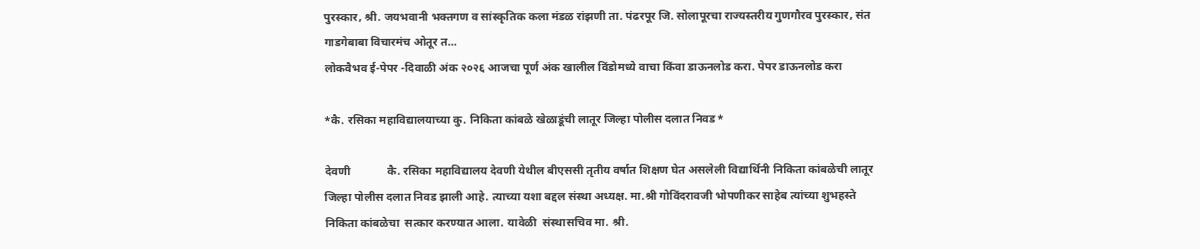पुरस्कार, श्री. जयभवानी भक्तगण व सांस्कृतिक कला मंडळ रांझणी ता. पंढरपूर जि. सोलापूरचा राज्यस्तरीय गुणगौरव पुरस्कार, संत गाडगेबाबा विचारमंच ओतूर त...
लोकवैभव ई-पेपर -दिवाळी अंक २०२६ आजचा पूर्ण अंक खालील विंडोमध्ये वाचा किंवा डाऊनलोड करा. पेपर डाऊनलोड करा

*कै. रसिका महाविद्यालयाच्या कु. निकिता कांबळे खेळाडूंची लातूर जिल्हा पोलीस दलात निवड*

देवणी             कै. रसिका महाविद्यालय देवणी येथील बीएससी तृतीय वर्षात शिक्षण घेत असलेली विद्यार्थिनी निकिता कांबळेची लातूर जिल्हा पोलीस दलात निवड झाली आहे. त्याच्या यशा बद्दल संस्था अध्यक्ष. मा.श्री गोविंदरावजी भोपणीकर साहेब त्यांच्या शुभहस्ते निकिता कांबळेचा  सत्कार करण्यात आला. यावेळी  संस्थासचिव मा. श्री.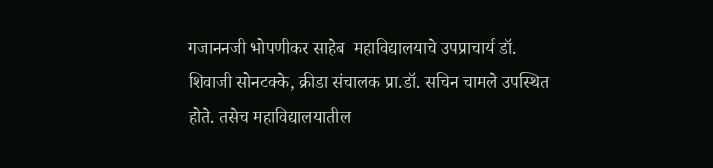गजाननजी भोपणीकर साहेब  महाविद्यालयाचे उपप्राचार्य डॉ. शिवाजी सोनटक्के, क्रीडा संचालक प्रा.डॉ. सचिन चामले उपस्थित होते. तसेच महाविद्यालयातील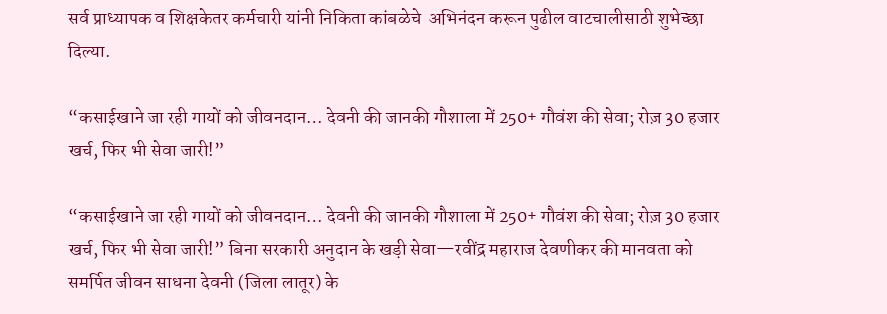सर्व प्राध्यापक व शिक्षकेतर कर्मचारी यांनी निकिता कांबळेचे  अभिनंदन करून पुढील वाटचालीसाठी शुभेच्छा दिल्या.

“कसाईखाने जा रही गायों को जीवनदान… देवनी की जानकी गौशाला में 250+ गौवंश की सेवा; रोज़ 30 हजार खर्च, फिर भी सेवा जारी!”

“कसाईखाने जा रही गायों को जीवनदान… देवनी की जानकी गौशाला में 250+ गौवंश की सेवा; रोज़ 30 हजार खर्च, फिर भी सेवा जारी!” बिना सरकारी अनुदान के खड़ी सेवा—रवींद्र महाराज देवणीकर की मानवता को समर्पित जीवन साधना देवनी (जिला लातूर) के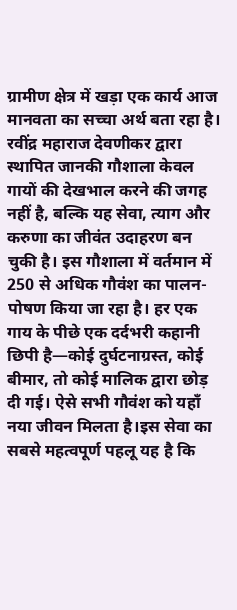ग्रामीण क्षेत्र में खड़ा एक कार्य आज मानवता का सच्चा अर्थ बता रहा है। रवींद्र महाराज देवणीकर द्वारा स्थापित जानकी गौशाला केवल गायों की देखभाल करने की जगह नहीं है, बल्कि यह सेवा, त्याग और करुणा का जीवंत उदाहरण बन चुकी है। इस गौशाला में वर्तमान में 250 से अधिक गौवंश का पालन-पोषण किया जा रहा है। हर एक गाय के पीछे एक दर्दभरी कहानी छिपी है—कोई दुर्घटनाग्रस्त, कोई बीमार, तो कोई मालिक द्वारा छोड़ दी गई। ऐसे सभी गौवंश को यहाँ नया जीवन मिलता है।इस सेवा का सबसे महत्वपूर्ण पहलू यह है कि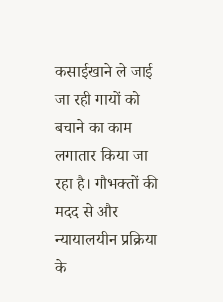कसाईखाने ले जाई जा रही गायों को बचाने का काम लगातार किया जा रहा है। गौभक्तों की मदद से और न्यायालयीन प्रक्रिया के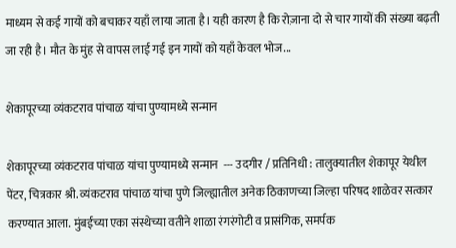माध्यम से कई गायों को बचाकर यहाँ लाया जाता है। यही कारण है कि रोज़ाना दो से चार गायों की संख्या बढ़ती जा रही है। मौत के मुंह से वापस लाई गई इन गायों को यहाँ केवल भोज...

शेकापूरच्या व्यंकटराव पांचाळ यांचा पुण्यामध्ये सन्मान

शेकापूरच्या व्यंकटराव पांचाळ यांचा पुण्यामध्ये सन्मान  --- उदगीर / प्रतिनिधी : तालुक्यातील शेकापूर येथील पेंटर, चित्रकार श्री. व्यंकटराव पांचाळ यांचा पुणे जिल्ह्यातील अनेक ठिकाणच्या जिल्हा परिषद शाळेवर सत्कार करण्यात आला. मुंबईच्या एका संस्थेच्या वतीने शाळा रंगरंगोटी व प्रासंगिक, समर्पक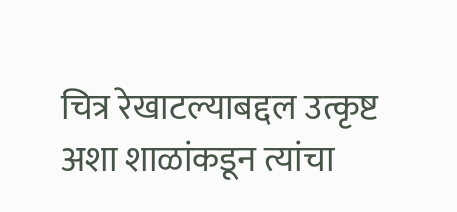चित्र रेखाटल्याबद्दल उत्कृष्ट अशा शाळांकडून त्यांचा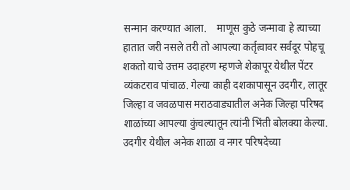सन्मान करण्यात आला.    माणूस कुठे जन्मावा हे त्याच्या हातात जरी नसले तरी तो आपल्या कर्तृत्वावर सर्वदूर पोहचू शकतो याचे उत्तम उदाहरण म्हणजे शेकापूर येथील पेंटर व्यंकटराव पांचाळ. गेल्या काही दशकापासून उदगीर, लातूर जिल्हा व जवळपास मराठवाड्यातील अनेक जिल्हा परिषद शाळांच्या आपल्या कुंचल्यातून त्यांनी भिंती बोलक्या केल्या. उदगीर येथील अनेक शाळा व नगर परिषदेच्या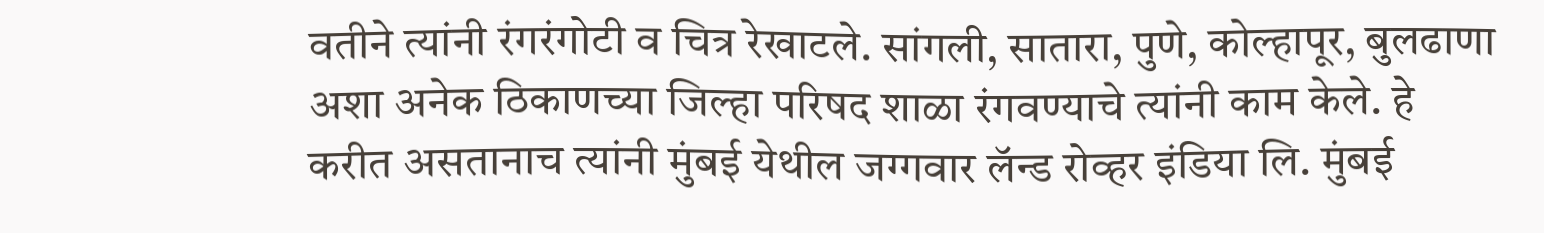वतीने त्यांनी रंगरंगोटी व चित्र रेखाटले. सांगली, सातारा, पुणे, कोल्हापूर, बुलढाणा अशा अनेक ठिकाणच्या जिल्हा परिषद शाळा रंगवण्याचे त्यांनी काम केले. हे करीत असतानाच त्यांनी मुंबई येथील जग्गवार लॅन्ड रोव्हर इंडिया लि. मुंबई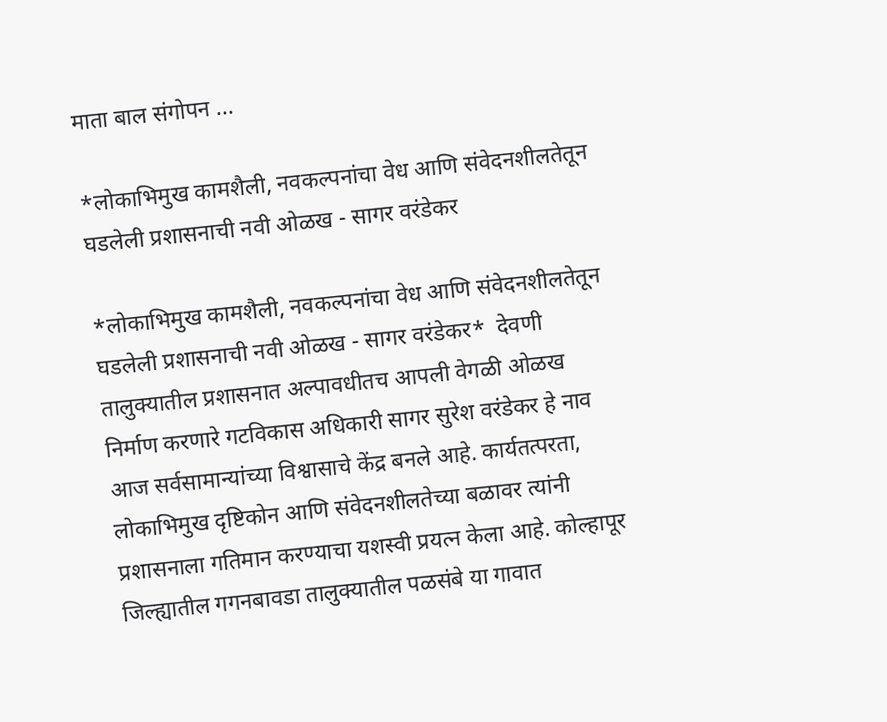माता बाल संगोपन ...

*लोकाभिमुख कामशैली, नवकल्पनांचा वेध आणि संवेदनशीलतेतून घडलेली प्रशासनाची नवी ओळख - सागर वरंडेकर

*लोकाभिमुख कामशैली, नवकल्पनांचा वेध आणि संवेदनशीलतेतून घडलेली प्रशासनाची नवी ओळख - सागर वरंडेकर*  देवणी तालुक्यातील प्रशासनात अल्पावधीतच आपली वेगळी ओळख निर्माण करणारे गटविकास अधिकारी सागर सुरेश वरंडेकर हे नाव आज सर्वसामान्यांच्या विश्वासाचे केंद्र बनले आहे. कार्यतत्परता, लोकाभिमुख दृष्टिकोन आणि संवेदनशीलतेच्या बळावर त्यांनी प्रशासनाला गतिमान करण्याचा यशस्वी प्रयत्न केला आहे. कोल्हापूर जिल्ह्यातील गगनबावडा तालुक्यातील पळसंबे या गावात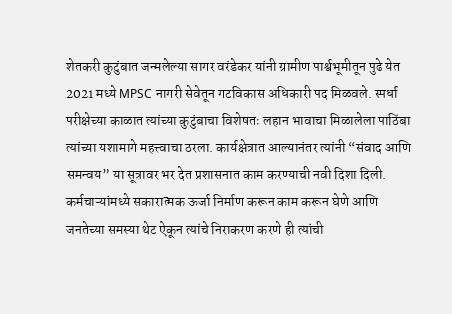शेतकरी कुटुंबात जन्मलेल्या सागर वरंडेकर यांनी ग्रामीण पार्श्वभूमीतून पुढे येत 2021 मध्ये MPSC नागरी सेवेतून गटविकास अधिकारी पद मिळवले. स्पर्धा परीक्षेच्या काळात त्यांच्या कुटुंबाचा विशेषतः लहान भावाचा मिळालेला पाठिंबा त्यांच्या यशामागे महत्त्वाचा ठरला. कार्यक्षेत्रात आल्यानंतर त्यांनी “संवाद आणि समन्वय” या सूत्रावर भर देत प्रशासनात काम करण्याची नवी दिशा दिली. कर्मचाऱ्यांमध्ये सकारात्मक ऊर्जा निर्माण करून काम करून घेणे आणि जनतेच्या समस्या थेट ऐकून त्यांचे निराकरण करणे ही त्यांची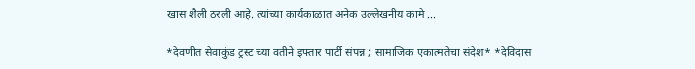खास शैली ठरली आहे. त्यांच्या कार्यकाळात अनेक उल्लेखनीय कामे ...

*देवणीत सेवाकुंड ट्रस्ट च्या वतीने इफ्तार पार्टी संपन्न ; सामाजिक एकात्मतेचा संदेश* *देविदास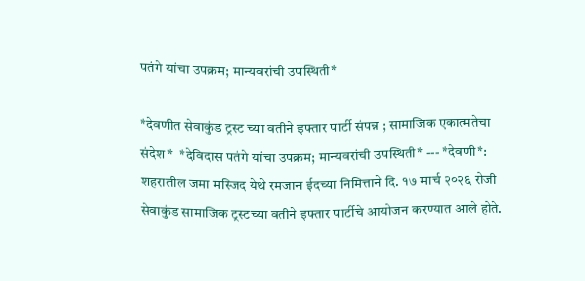पतंगे यांचा उपक्रम; मान्यवरांची उपस्थिती*

*देवणीत सेवाकुंड ट्रस्ट च्या वतीने इफ्तार पार्टी संपन्न ; सामाजिक एकात्मतेचा संदेश*  *देविदास पतंगे यांचा उपक्रम; मान्यवरांची उपस्थिती* --- *देवणी*: शहरातील जमा मस्जिद येथे रमजान ईदच्या निमित्ताने दि. १७ मार्च २०२६ रोजी सेवाकुंड सामाजिक ट्रस्टच्या वतीने इफ्तार पार्टीचे आयोजन करण्यात आले होते.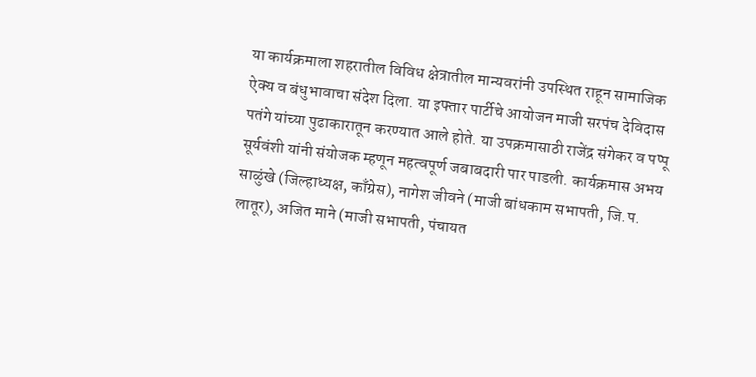या कार्यक्रमाला शहरातील विविध क्षेत्रातील मान्यवरांनी उपस्थित राहून सामाजिक ऐक्य व बंधुभावाचा संदेश दिला. या इफ्तार पार्टीचे आयोजन माजी सरपंच देविदास पतंगे यांच्या पुढाकारातून करण्यात आले होते. या उपक्रमासाठी राजेंद्र संगेकर व पप्पू सूर्यवंशी यांनी संयोजक म्हणून महत्वपूर्ण जबाबदारी पार पाडली. कार्यक्रमास अभय साळुंखे (जिल्हाध्यक्ष, काँग्रेस), नागेश जीवने (माजी बांधकाम सभापती, जि.प. लातूर), अजित माने (माजी सभापती, पंचायत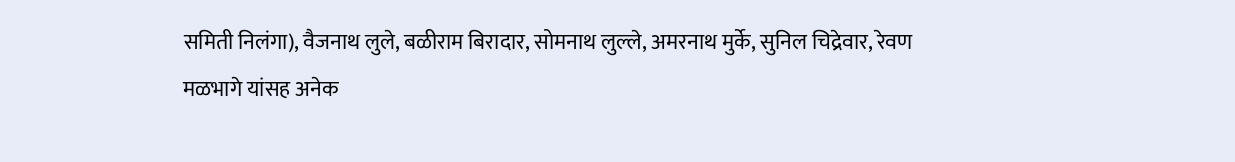समिती निलंगा), वैजनाथ लुले, बळीराम बिरादार, सोमनाथ लुल्ले, अमरनाथ मुर्के, सुनिल चिद्रेवार, रेवण मळभागे यांसह अनेक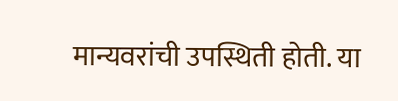मान्यवरांची उपस्थिती होती. या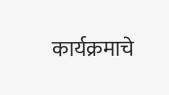कार्यक्रमाचे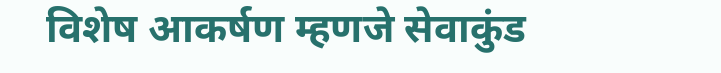विशेष आकर्षण म्हणजे सेवाकुंड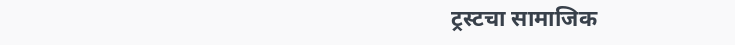ट्रस्टचा सामाजिक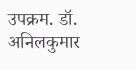उपक्रम. डॉ. अनिलकुमार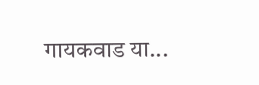गायकवाड या...